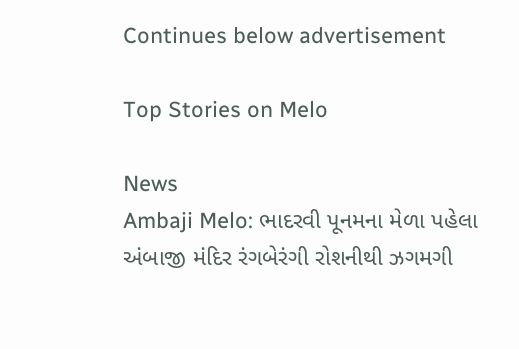Continues below advertisement

Top Stories on Melo

News
Ambaji Melo: ભાદરવી પૂનમના મેળા પહેલા અંબાજી મંદિર રંગબેરંગી રોશનીથી ઝગમગી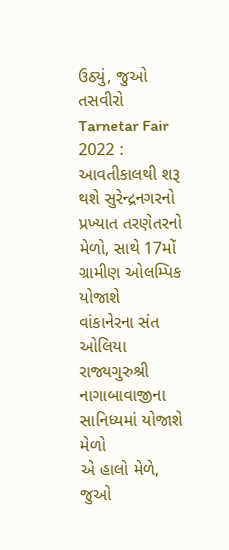ઉઠ્યું, જુઓ તસવીરો
Tarnetar Fair 2022 : આવતીકાલથી શરૂ થશે સુરેન્દ્રનગરનો પ્રખ્યાત તરણેતરનો મેળો, સાથે 17મોં ગ્રામીણ ઓલમ્પિક યોજાશે
વાંકાનેરના સંત ઓલિયા રાજ્યગુરુશ્રી નાગાબાવાજીના સાનિધ્યમાં યોજાશે મેળો
એ હાલો મેળે, જુઓ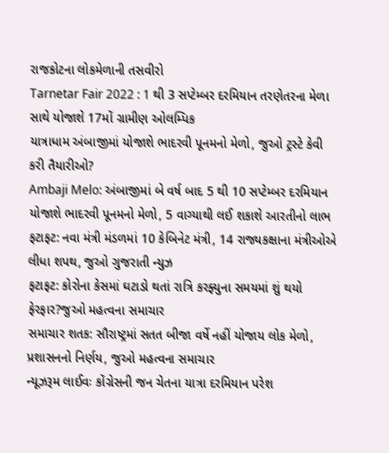રાજકોટના લોકમેળાની તસવીરો
Tarnetar Fair 2022 : 1 થી 3 સપ્ટેમ્બર દરમિયાન તરણેતરના મેળા સાથે યોજાશે 17મોં ગ્રામીણ ઓલમ્પિક
યાત્રાધામ અંબાજીમાં યોજાશે ભાદરવી પૂનમનો મેળો, જુઓ ટ્રસ્ટે કેવી કરી તૈયારીઓ?
Ambaji Melo: અંબાજીમાં બે વર્ષ બાદ 5 થી 10 સપ્ટેમ્બર દરમિયાન યોજાશે ભાદરવી પૂનમનો મેળો, 5 વાગ્યાથી લઈ શકાશે આરતીનો લાભ
ફટાફટ: નવા મંત્રી મંડળમાં 10 કેબિનેટ મંત્રી, 14 રાજ્યકક્ષાના મંત્રીઓએ લીધા શપથ, જુઓ ગુજરાતી ન્યુઝ
ફટાફટ: કોરોના કેસમાં ઘટાડો થતાં રાત્રિ કરફ્યુના સમયમાં શું થયો ફેરફાર?જુઓ મહત્વના સમાચાર
સમાચાર શતક: સૌરાષ્ટ્રમાં સતત બીજા વર્ષે નહીં યોજાય લોક મેળો, પ્રશાસનનો નિર્ણય, જુઓ મહત્વના સમાચાર
ન્યૂઝરૂમ લાઈવઃ કોંગ્રેસની જન ચેતના યાત્રા દરમિયાન પરેશ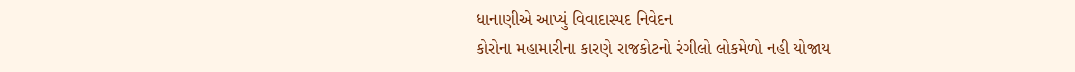ધાનાણીએ આપ્યું વિવાદાસ્પદ નિવેદન
કોરોના મહામારીના કારણે રાજકોટનો રંગીલો લોકમેળો નહી યોજાય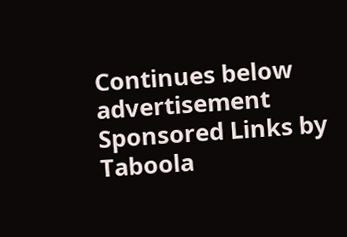Continues below advertisement
Sponsored Links by Taboola